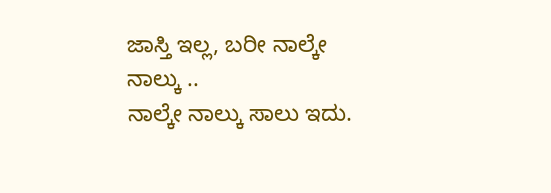ಜಾಸ್ತಿ ಇಲ್ಲ, ಬರೀ ನಾಲ್ಕೇ ನಾಲ್ಕು ..
ನಾಲ್ಕೇ ನಾಲ್ಕು ಸಾಲು ಇದು.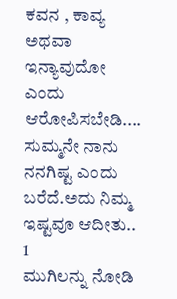ಕವನ , ಕಾವ್ಯ ಅಥವಾ ಇನ್ಯಾವುದೋ ಎಂದು ಆರೋಪಿಸಬೇಡಿ.... ಸುಮ್ಮನೇ ನಾನು ನನಗಿಷ್ಟ ಎಂದು ಬರೆದೆ.ಅದು ನಿಮ್ಮ ಇಷ್ಟವೂ ಆದೀತು..
1
ಮುಗಿಲನ್ನು ನೋಡಿ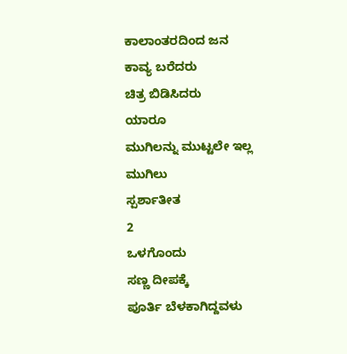ಕಾಲಾಂತರದಿಂದ ಜನ
ಕಾವ್ಯ ಬರೆದರು
ಚಿತ್ರ ಬಿಡಿಸಿದರು
ಯಾರೂ
ಮುಗಿಲನ್ನು ಮುಟ್ಟಲೇ ಇಲ್ಲ
ಮುಗಿಲು
ಸ್ಪರ್ಶಾತೀತ
2
ಒಳಗೊಂದು
ಸಣ್ಣ ದೀಪಕ್ಕೆ
ಪೂರ್ತಿ ಬೆಳಕಾಗಿದ್ದವಳು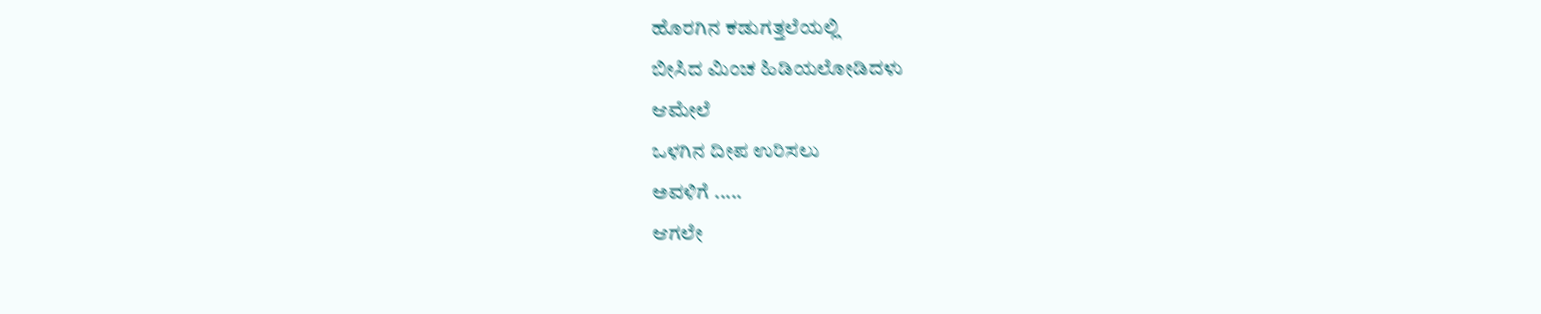ಹೊರಗಿನ ಕಡುಗತ್ತಲೆಯಲ್ಲಿ
ಬೀಸಿದ ಮಿಂಚ ಹಿಡಿಯಲೋಡಿದಳು
ಆಮೇಲೆ
ಒಳಗಿನ ದೀಪ ಉರಿಸಲು
ಅವಳಿಗೆ .....
ಆಗಲೇ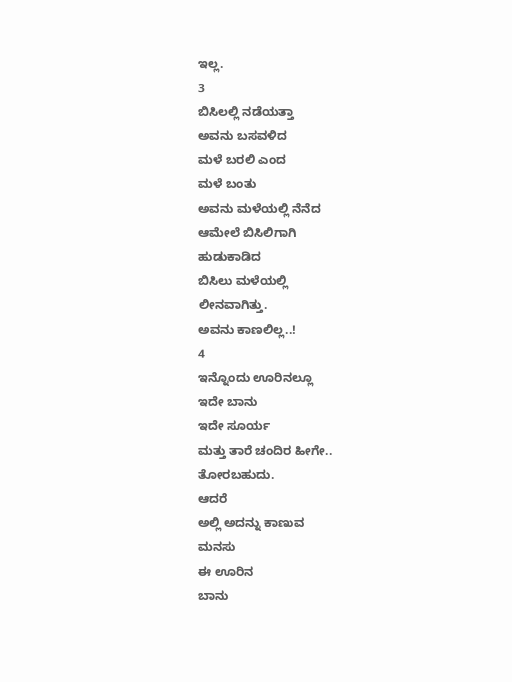ಇಲ್ಲ.
3
ಬಿಸಿಲಲ್ಲಿ ನಡೆಯತ್ತಾ
ಅವನು ಬಸವಳಿದ
ಮಳೆ ಬರಲಿ ಎಂದ
ಮಳೆ ಬಂತು
ಅವನು ಮಳೆಯಲ್ಲಿ ನೆನೆದ
ಆಮೇಲೆ ಬಿಸಿಲಿಗಾಗಿ
ಹುಡುಕಾಡಿದ
ಬಿಸಿಲು ಮಳೆಯಲ್ಲಿ
ಲೀನವಾಗಿತ್ತು.
ಅವನು ಕಾಣಲಿಲ್ಲ..!
4
ಇನ್ನೊಂದು ಊರಿನಲ್ಲೂ
ಇದೇ ಬಾನು
ಇದೇ ಸೂರ್ಯ
ಮತ್ತು ತಾರೆ ಚಂದಿರ ಹೀಗೇ..
ತೋರಬಹುದು.
ಆದರೆ
ಅಲ್ಲಿ ಅದನ್ನು ಕಾಣುವ
ಮನಸು
ಈ ಊರಿನ
ಬಾನು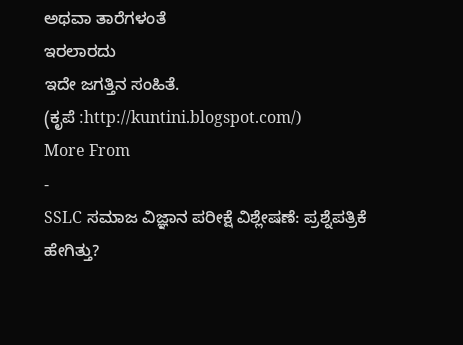ಅಥವಾ ತಾರೆಗಳಂತೆ
ಇರಲಾರದು
ಇದೇ ಜಗತ್ತಿನ ಸಂಹಿತೆ.
(ಕೃಪೆ :http://kuntini.blogspot.com/)
More From
-
SSLC ಸಮಾಜ ವಿಜ್ಞಾನ ಪರೀಕ್ಷೆ ವಿಶ್ಲೇಷಣೆ: ಪ್ರಶ್ನೆಪತ್ರಿಕೆ ಹೇಗಿತ್ತು?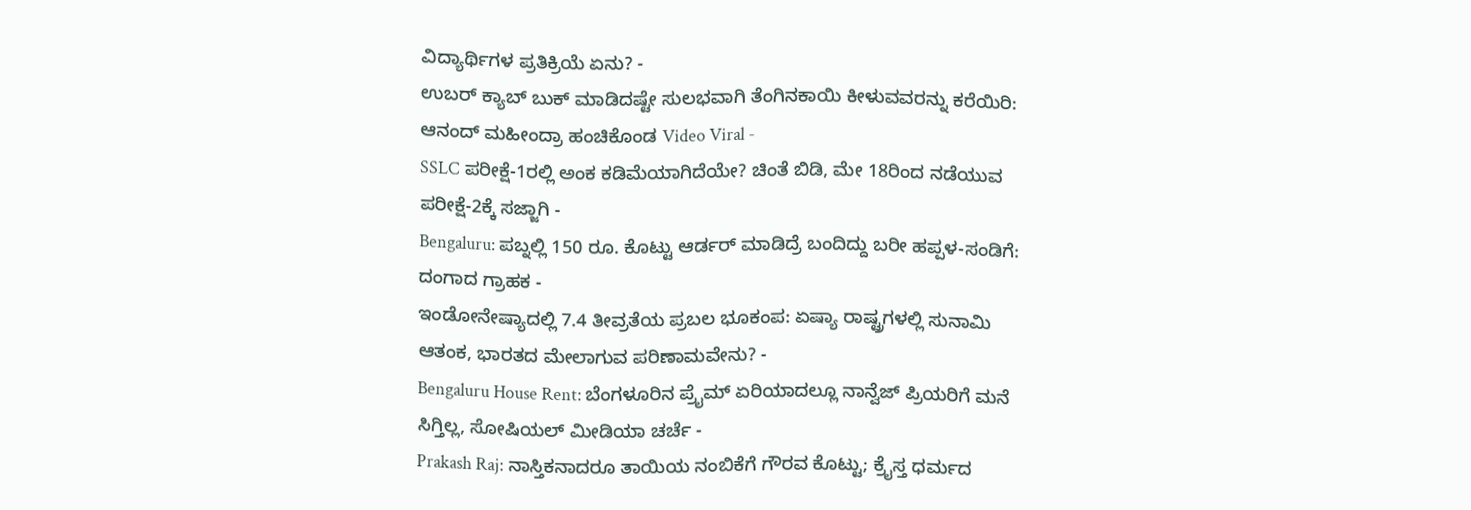ವಿದ್ಯಾರ್ಥಿಗಳ ಪ್ರತಿಕ್ರಿಯೆ ಏನು? -
ಉಬರ್ ಕ್ಯಾಬ್ ಬುಕ್ ಮಾಡಿದಷ್ಟೇ ಸುಲಭವಾಗಿ ತೆಂಗಿನಕಾಯಿ ಕೀಳುವವರನ್ನು ಕರೆಯಿರಿ: ಆನಂದ್ ಮಹೀಂದ್ರಾ ಹಂಚಿಕೊಂಡ Video Viral -
SSLC ಪರೀಕ್ಷೆ-1ರಲ್ಲಿ ಅಂಕ ಕಡಿಮೆಯಾಗಿದೆಯೇ? ಚಿಂತೆ ಬಿಡಿ, ಮೇ 18ರಿಂದ ನಡೆಯುವ ಪರೀಕ್ಷೆ-2ಕ್ಕೆ ಸಜ್ಜಾಗಿ -
Bengaluru: ಪಬ್ನಲ್ಲಿ 150 ರೂ. ಕೊಟ್ಟು ಆರ್ಡರ್ ಮಾಡಿದ್ರೆ ಬಂದಿದ್ದು ಬರೀ ಹಪ್ಪಳ-ಸಂಡಿಗೆ: ದಂಗಾದ ಗ್ರಾಹಕ -
ಇಂಡೋನೇಷ್ಯಾದಲ್ಲಿ 7.4 ತೀವ್ರತೆಯ ಪ್ರಬಲ ಭೂಕಂಪ: ಏಷ್ಯಾ ರಾಷ್ಟ್ರಗಳಲ್ಲಿ ಸುನಾಮಿ ಆತಂಕ, ಭಾರತದ ಮೇಲಾಗುವ ಪರಿಣಾಮವೇನು? -
Bengaluru House Rent: ಬೆಂಗಳೂರಿನ ಪ್ರೈಮ್ ಏರಿಯಾದಲ್ಲೂ ನಾನ್ವೆಜ್ ಪ್ರಿಯರಿಗೆ ಮನೆ ಸಿಗ್ತಿಲ್ಲ, ಸೋಷಿಯಲ್ ಮೀಡಿಯಾ ಚರ್ಚೆ -
Prakash Raj: ನಾಸ್ತಿಕನಾದರೂ ತಾಯಿಯ ನಂಬಿಕೆಗೆ ಗೌರವ ಕೊಟ್ಟು; ಕ್ರೈಸ್ತ ಧರ್ಮದ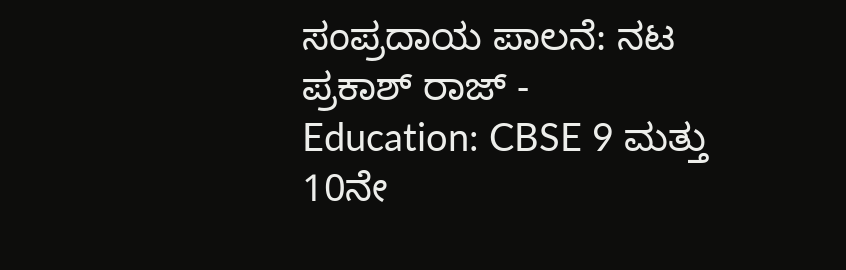ಸಂಪ್ರದಾಯ ಪಾಲನೆ: ನಟ ಪ್ರಕಾಶ್ ರಾಜ್ -
Education: CBSE 9 ಮತ್ತು 10ನೇ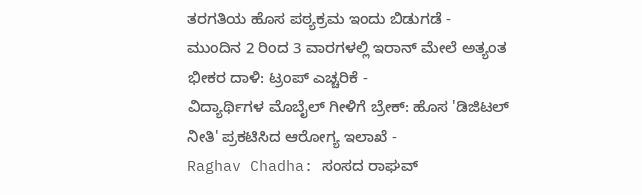ತರಗತಿಯ ಹೊಸ ಪಠ್ಯಕ್ರಮ ಇಂದು ಬಿಡುಗಡೆ -
ಮುಂದಿನ 2 ರಿಂದ 3 ವಾರಗಳಲ್ಲಿ ಇರಾನ್ ಮೇಲೆ ಅತ್ಯಂತ ಭೀಕರ ದಾಳಿ: ಟ್ರಂಪ್ ಎಚ್ಚರಿಕೆ -
ವಿದ್ಯಾರ್ಥಿಗಳ ಮೊಬೈಲ್ ಗೀಳಿಗೆ ಬ್ರೇಕ್: ಹೊಸ 'ಡಿಜಿಟಲ್ ನೀತಿ' ಪ್ರಕಟಿಸಿದ ಆರೋಗ್ಯ ಇಲಾಖೆ -
Raghav Chadha: ಸಂಸದ ರಾಘವ್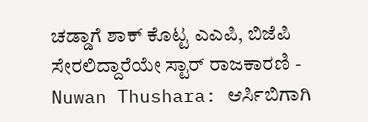ಚಡ್ಡಾಗೆ ಶಾಕ್ ಕೊಟ್ಟ ಎಎಪಿ, ಬಿಜೆಪಿ ಸೇರಲಿದ್ದಾರೆಯೇ ಸ್ಟಾರ್ ರಾಜಕಾರಣಿ -
Nuwan Thushara: ಆರ್ಸಿಬಿಗಾಗಿ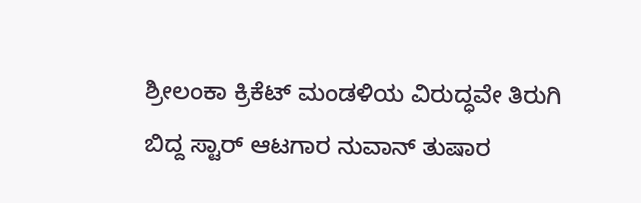ಶ್ರೀಲಂಕಾ ಕ್ರಿಕೆಟ್ ಮಂಡಳಿಯ ವಿರುದ್ಧವೇ ತಿರುಗಿ ಬಿದ್ದ ಸ್ಟಾರ್ ಆಟಗಾರ ನುವಾನ್ ತುಷಾರ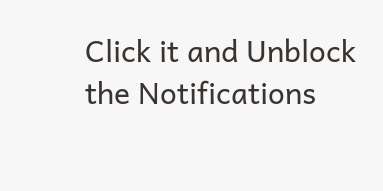Click it and Unblock the Notifications